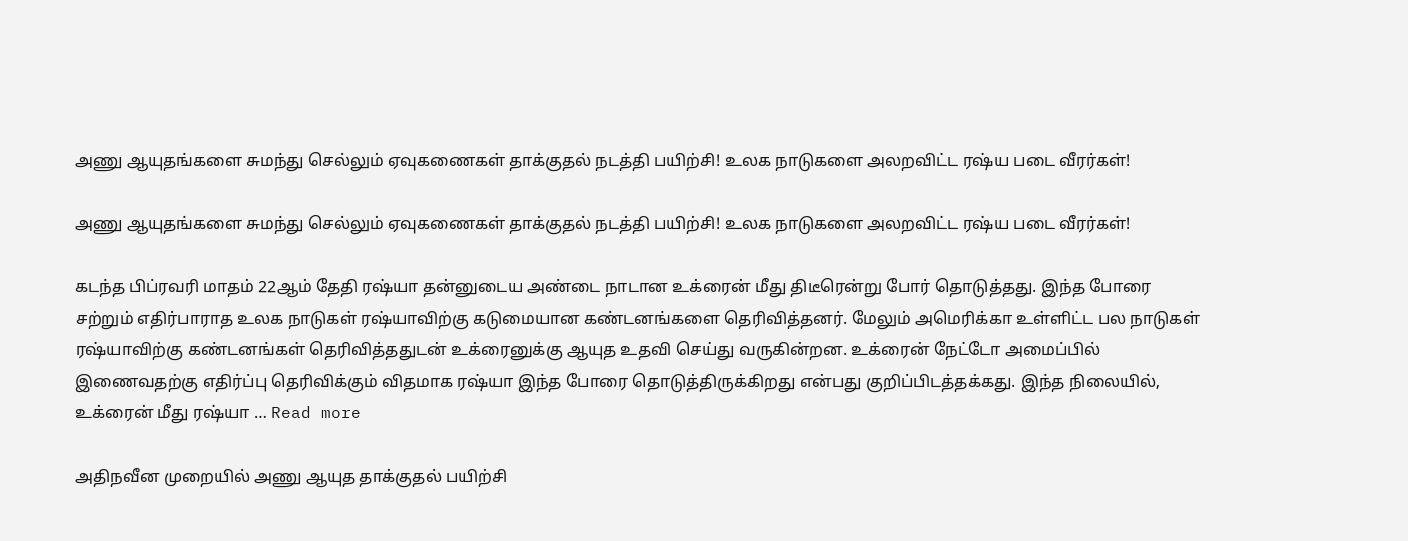அணு ஆயுதங்களை சுமந்து செல்லும் ஏவுகணைகள் தாக்குதல் நடத்தி பயிற்சி! உலக நாடுகளை அலறவிட்ட ரஷ்ய படை வீரர்கள்!

அணு ஆயுதங்களை சுமந்து செல்லும் ஏவுகணைகள் தாக்குதல் நடத்தி பயிற்சி! உலக நாடுகளை அலறவிட்ட ரஷ்ய படை வீரர்கள்!

கடந்த பிப்ரவரி மாதம் 22ஆம் தேதி ரஷ்யா தன்னுடைய அண்டை நாடான உக்ரைன் மீது திடீரென்று போர் தொடுத்தது. இந்த போரை சற்றும் எதிர்பாராத உலக நாடுகள் ரஷ்யாவிற்கு கடுமையான கண்டனங்களை தெரிவித்தனர். மேலும் அமெரிக்கா உள்ளிட்ட பல நாடுகள் ரஷ்யாவிற்கு கண்டனங்கள் தெரிவித்ததுடன் உக்ரைனுக்கு ஆயுத உதவி செய்து வருகின்றன. உக்ரைன் நேட்டோ அமைப்பில் இணைவதற்கு எதிர்ப்பு தெரிவிக்கும் விதமாக ரஷ்யா இந்த போரை தொடுத்திருக்கிறது என்பது குறிப்பிடத்தக்கது. இந்த நிலையில், உக்ரைன் மீது ரஷ்யா … Read more

அதிநவீன முறையில் அணு ஆயுத தாக்குதல் பயிற்சி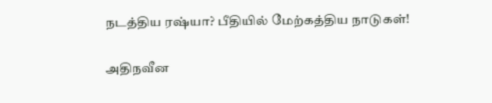நடத்திய ரஷ்யா? பீதியில் மேற்கத்திய நாடுகள்!

அதிநவீன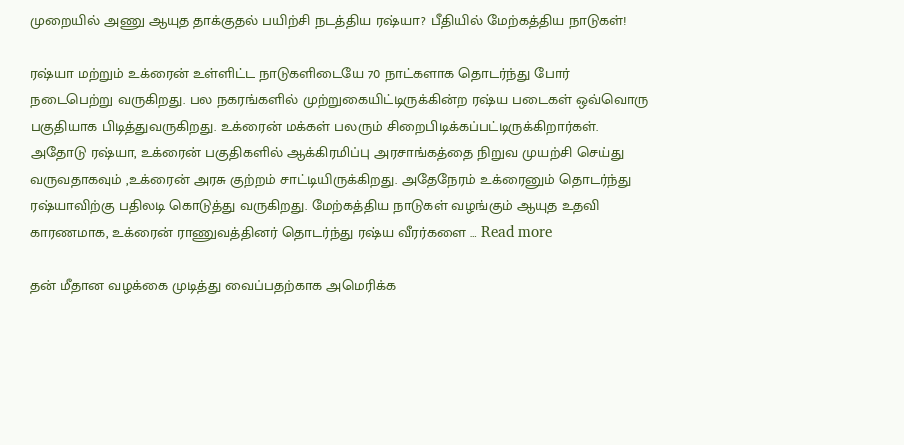முறையில் அணு ஆயுத தாக்குதல் பயிற்சி நடத்திய ரஷ்யா? பீதியில் மேற்கத்திய நாடுகள்!

ரஷ்யா மற்றும் உக்ரைன் உள்ளிட்ட நாடுகளிடையே 70 நாட்களாக தொடர்ந்து போர் நடைபெற்று வருகிறது. பல நகரங்களில் முற்றுகையிட்டிருக்கின்ற ரஷ்ய படைகள் ஒவ்வொரு பகுதியாக பிடித்துவருகிறது. உக்ரைன் மக்கள் பலரும் சிறைபிடிக்கப்பட்டிருக்கிறார்கள். அதோடு ரஷ்யா, உக்ரைன் பகுதிகளில் ஆக்கிரமிப்பு அரசாங்கத்தை நிறுவ முயற்சி செய்து வருவதாகவும் ,உக்ரைன் அரசு குற்றம் சாட்டியிருக்கிறது. அதேநேரம் உக்ரைனும் தொடர்ந்து ரஷ்யாவிற்கு பதிலடி கொடுத்து வருகிறது. மேற்கத்திய நாடுகள் வழங்கும் ஆயுத உதவி காரணமாக, உக்ரைன் ராணுவத்தினர் தொடர்ந்து ரஷ்ய வீரர்களை … Read more

தன் மீதான வழக்கை முடித்து வைப்பதற்காக அமெரிக்க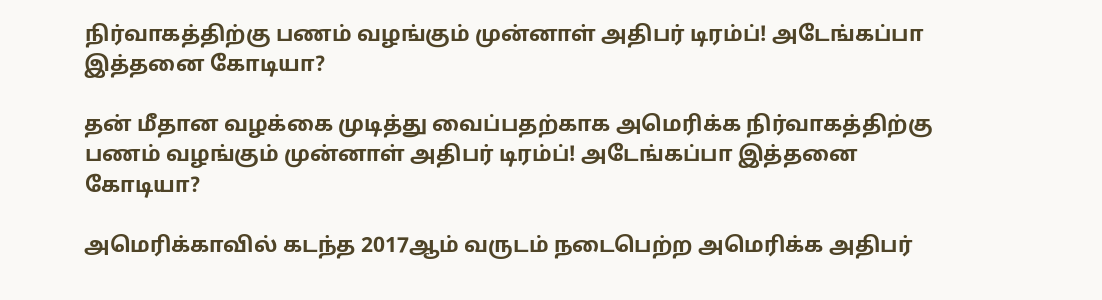நிர்வாகத்திற்கு பணம் வழங்கும் முன்னாள் அதிபர் டிரம்ப்! அடேங்கப்பா இத்தனை கோடியா?

தன் மீதான வழக்கை முடித்து வைப்பதற்காக அமெரிக்க நிர்வாகத்திற்கு பணம் வழங்கும் முன்னாள் அதிபர் டிரம்ப்! அடேங்கப்பா இத்தனை கோடியா?

அமெரிக்காவில் கடந்த 2017ஆம் வருடம் நடைபெற்ற அமெரிக்க அதிபர்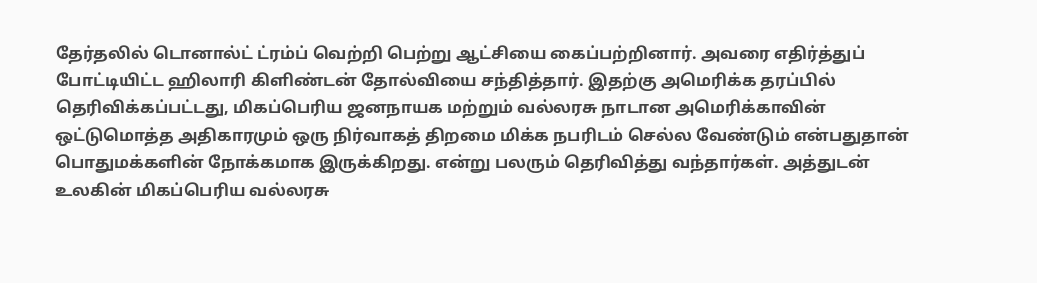தேர்தலில் டொனால்ட் ட்ரம்ப் வெற்றி பெற்று ஆட்சியை கைப்பற்றினார். அவரை எதிர்த்துப் போட்டியிட்ட ஹிலாரி கிளிண்டன் தோல்வியை சந்தித்தார். இதற்கு அமெரிக்க தரப்பில் தெரிவிக்கப்பட்டது, மிகப்பெரிய ஜனநாயக மற்றும் வல்லரசு நாடான அமெரிக்காவின் ஒட்டுமொத்த அதிகாரமும் ஒரு நிர்வாகத் திறமை மிக்க நபரிடம் செல்ல வேண்டும் என்பதுதான் பொதுமக்களின் நோக்கமாக இருக்கிறது. என்று பலரும் தெரிவித்து வந்தார்கள். அத்துடன் உலகின் மிகப்பெரிய வல்லரசு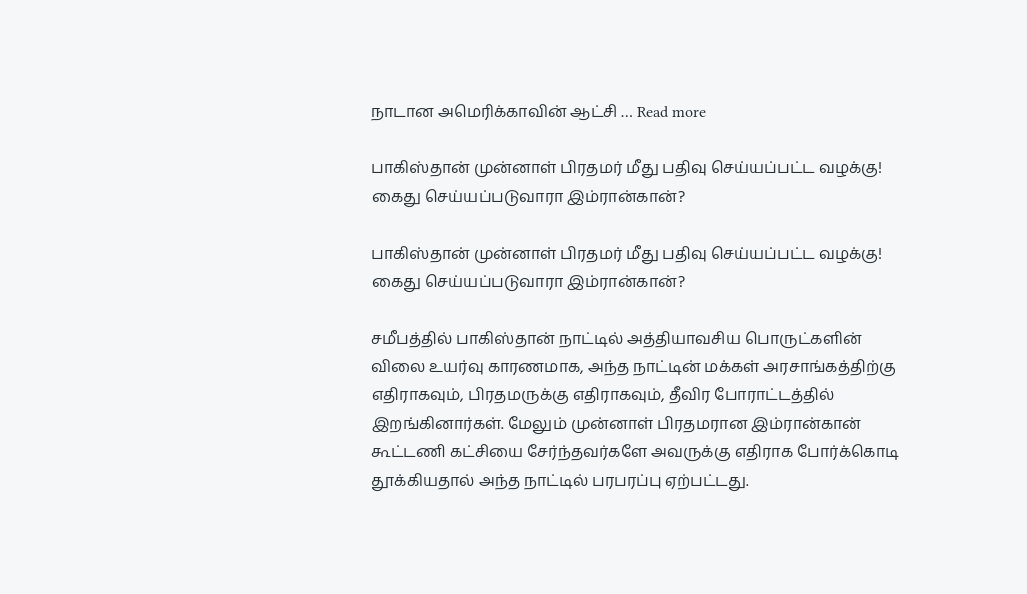நாடான அமெரிக்காவின் ஆட்சி … Read more

பாகிஸ்தான் முன்னாள் பிரதமர் மீது பதிவு செய்யப்பட்ட வழக்கு! கைது செய்யப்படுவாரா இம்ரான்கான்?

பாகிஸ்தான் முன்னாள் பிரதமர் மீது பதிவு செய்யப்பட்ட வழக்கு! கைது செய்யப்படுவாரா இம்ரான்கான்?

சமீபத்தில் பாகிஸ்தான் நாட்டில் அத்தியாவசிய பொருட்களின் விலை உயர்வு காரணமாக, அந்த நாட்டின் மக்கள் அரசாங்கத்திற்கு எதிராகவும், பிரதமருக்கு எதிராகவும், தீவிர போராட்டத்தில் இறங்கினார்கள். மேலும் முன்னாள் பிரதமரான இம்ரான்கான் கூட்டணி கட்சியை சேர்ந்தவர்களே அவருக்கு எதிராக போர்க்கொடி தூக்கியதால் அந்த நாட்டில் பரபரப்பு ஏற்பட்டது.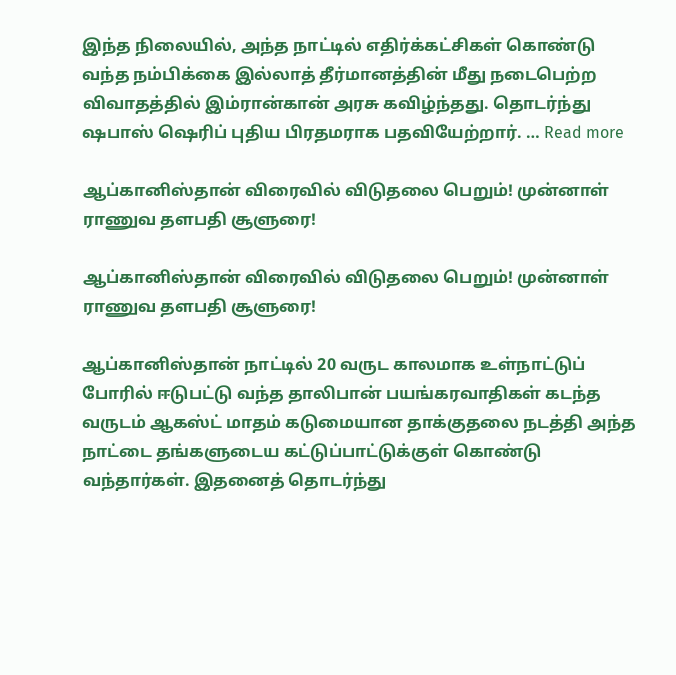இந்த நிலையில், அந்த நாட்டில் எதிர்க்கட்சிகள் கொண்டு வந்த நம்பிக்கை இல்லாத் தீர்மானத்தின் மீது நடைபெற்ற விவாதத்தில் இம்ரான்கான் அரசு கவிழ்ந்தது. தொடர்ந்து ஷபாஸ் ஷெரிப் புதிய பிரதமராக பதவியேற்றார். … Read more

ஆப்கானிஸ்தான் விரைவில் விடுதலை பெறும்! முன்னாள் ராணுவ தளபதி சூளுரை!

ஆப்கானிஸ்தான் விரைவில் விடுதலை பெறும்! முன்னாள் ராணுவ தளபதி சூளுரை!

ஆப்கானிஸ்தான் நாட்டில் 20 வருட காலமாக உள்நாட்டுப் போரில் ஈடுபட்டு வந்த தாலிபான் பயங்கரவாதிகள் கடந்த வருடம் ஆகஸ்ட் மாதம் கடுமையான தாக்குதலை நடத்தி அந்த நாட்டை தங்களுடைய கட்டுப்பாட்டுக்குள் கொண்டு வந்தார்கள். இதனைத் தொடர்ந்து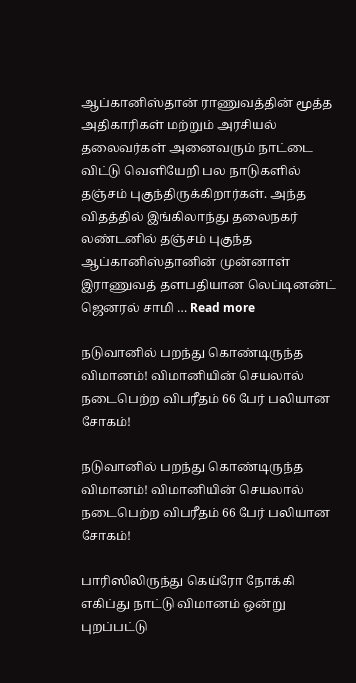ஆப்கானிஸ்தான் ராணுவத்தின் மூத்த அதிகாரிகள் மற்றும் அரசியல் தலைவர்கள் அனைவரும் நாட்டை விட்டு வெளியேறி பல நாடுகளில் தஞ்சம் புகுந்திருக்கிறார்கள். அந்த விதத்தில் இங்கிலாந்து தலைநகர் லண்டனில் தஞ்சம் புகுந்த ஆப்கானிஸ்தானின் முன்னாள் இராணுவத் தளபதியான லெப்டினன்ட் ஜெனரல் சாமி … Read more

நடுவானில் பறந்து கொண்டிருந்த விமானம்! விமானியின் செயலால் நடைபெற்ற விபரீதம் 66 பேர் பலியான சோகம்!

நடுவானில் பறந்து கொண்டிருந்த விமானம்! விமானியின் செயலால் நடைபெற்ற விபரீதம் 66 பேர் பலியான சோகம்!

பாரிஸிலிருந்து கெய்ரோ நோக்கி எகிப்து நாட்டு விமானம் ஒன்று புறப்பட்டு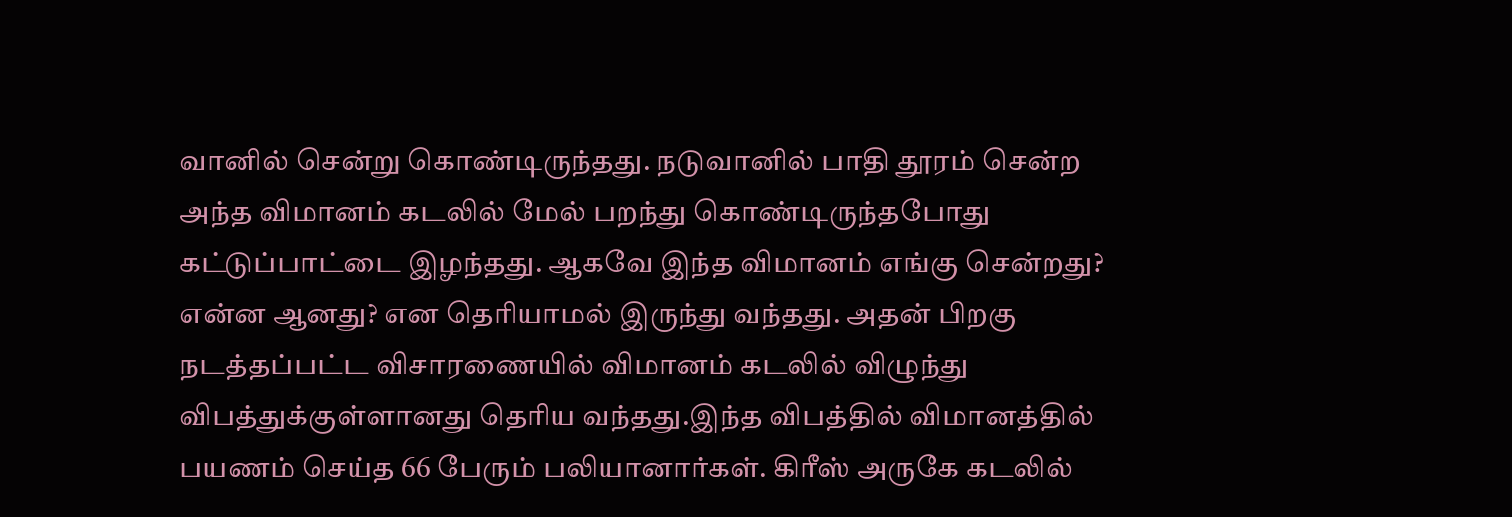வானில் சென்று கொண்டிருந்தது. நடுவானில் பாதி தூரம் சென்ற அந்த விமானம் கடலில் மேல் பறந்து கொண்டிருந்தபோது கட்டுப்பாட்டை இழந்தது. ஆகவே இந்த விமானம் எங்கு சென்றது? என்ன ஆனது? என தெரியாமல் இருந்து வந்தது. அதன் பிறகு நடத்தப்பட்ட விசாரணையில் விமானம் கடலில் விழுந்து விபத்துக்குள்ளானது தெரிய வந்தது.இந்த விபத்தில் விமானத்தில் பயணம் செய்த 66 பேரும் பலியானார்கள். கிரீஸ் அருகே கடலில்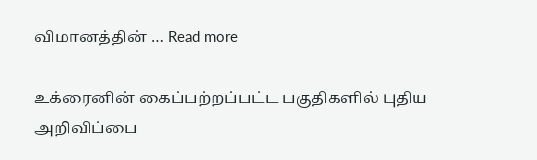விமானத்தின் … Read more

உக்ரைனின் கைப்பற்றப்பட்ட பகுதிகளில் புதிய அறிவிப்பை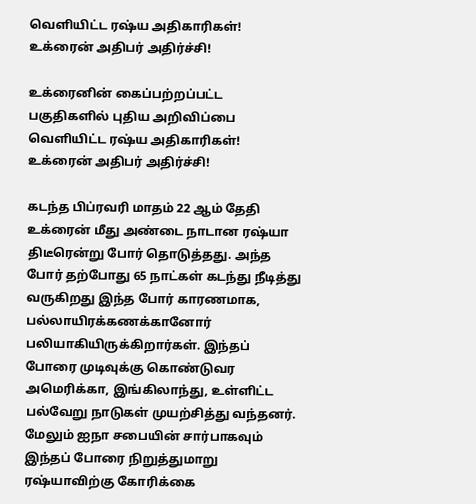வெளியிட்ட ரஷ்ய அதிகாரிகள்! உக்ரைன் அதிபர் அதிர்ச்சி!

உக்ரைனின் கைப்பற்றப்பட்ட பகுதிகளில் புதிய அறிவிப்பை வெளியிட்ட ரஷ்ய அதிகாரிகள்! உக்ரைன் அதிபர் அதிர்ச்சி!

கடந்த பிப்ரவரி மாதம் 22 ஆம் தேதி உக்ரைன் மீது அண்டை நாடான ரஷ்யா திடீரென்று போர் தொடுத்தது. அந்த போர் தற்போது 65 நாட்கள் கடந்து நீடித்து வருகிறது இந்த போர் காரணமாக, பல்லாயிரக்கணக்கானோர் பலியாகியிருக்கிறார்கள். இந்தப் போரை முடிவுக்கு கொண்டுவர அமெரிக்கா, இங்கிலாந்து, உள்ளிட்ட பல்வேறு நாடுகள் முயற்சித்து வந்தனர். மேலும் ஐநா சபையின் சார்பாகவும் இந்தப் போரை நிறுத்துமாறு ரஷ்யாவிற்கு கோரிக்கை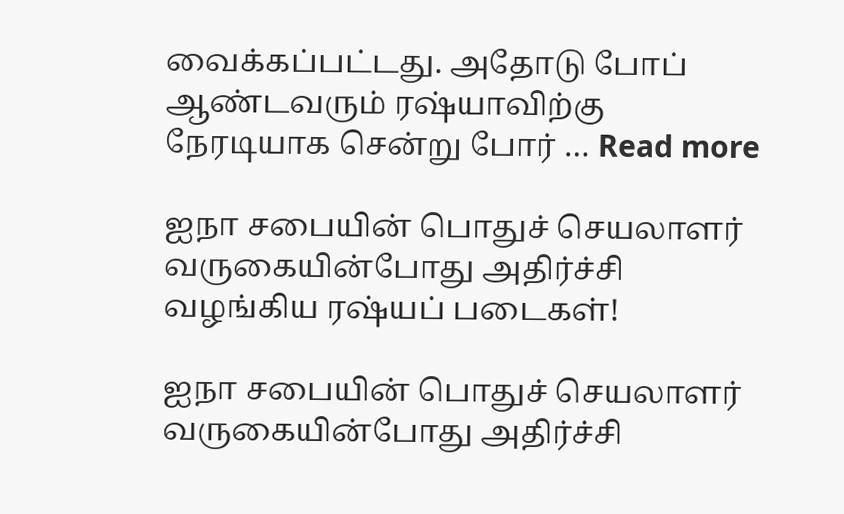வைக்கப்பட்டது. அதோடு போப் ஆண்டவரும் ரஷ்யாவிற்கு நேரடியாக சென்று போர் … Read more

ஐநா சபையின் பொதுச் செயலாளர் வருகையின்போது அதிர்ச்சி வழங்கிய ரஷ்யப் படைகள்!

ஐநா சபையின் பொதுச் செயலாளர் வருகையின்போது அதிர்ச்சி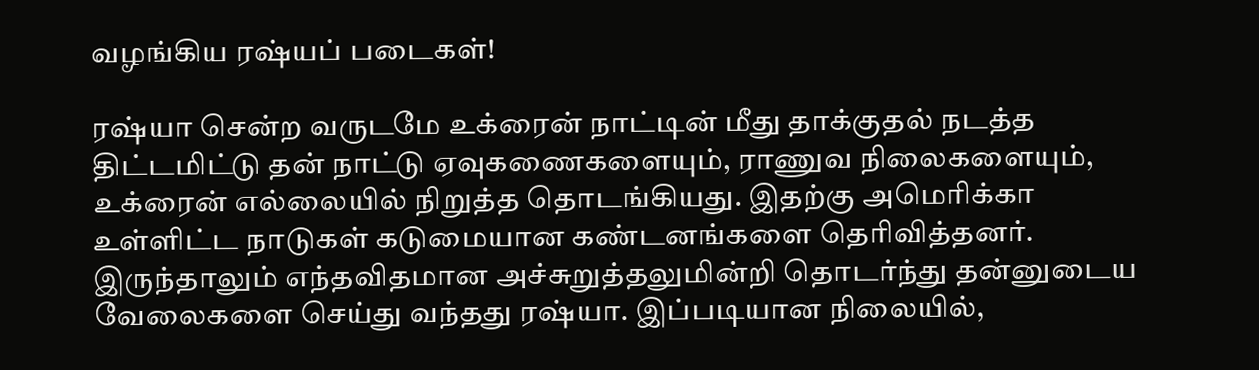வழங்கிய ரஷ்யப் படைகள்!

ரஷ்யா சென்ற வருடமே உக்ரைன் நாட்டின் மீது தாக்குதல் நடத்த திட்டமிட்டு தன் நாட்டு ஏவுகணைகளையும், ராணுவ நிலைகளையும், உக்ரைன் எல்லையில் நிறுத்த தொடங்கியது. இதற்கு அமெரிக்கா உள்ளிட்ட நாடுகள் கடுமையான கண்டனங்களை தெரிவித்தனர். இருந்தாலும் எந்தவிதமான அச்சுறுத்தலுமின்றி தொடர்ந்து தன்னுடைய வேலைகளை செய்து வந்தது ரஷ்யா. இப்படியான நிலையில்,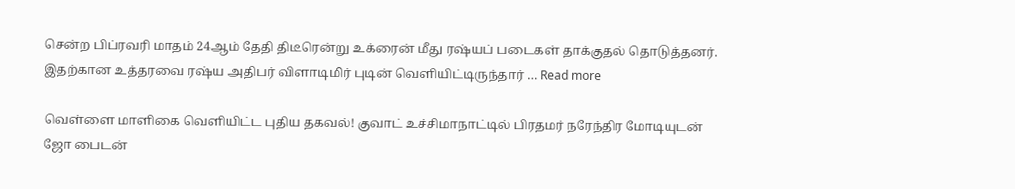சென்ற பிப்ரவரி மாதம் 24ஆம் தேதி திடீரென்று உக்ரைன் மீது ரஷ்யப் படைகள் தாக்குதல் தொடுத்தனர். இதற்கான உத்தரவை ரஷ்ய அதிபர் விளாடிமிர் புடின் வெளியிட்டிருந்தார் … Read more

வெள்ளை மாளிகை வெளியிட்ட புதிய தகவல்! குவாட் உச்சிமாநாட்டில் பிரதமர் நரேந்திர மோடியுடன் ஜோ பைடன்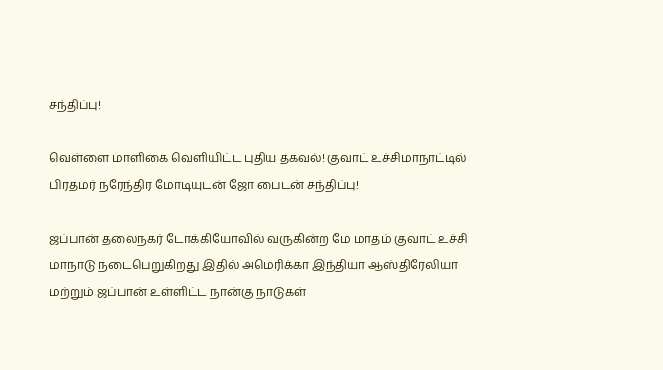சந்திப்பு!

வெள்ளை மாளிகை வெளியிட்ட புதிய தகவல்! குவாட் உச்சிமாநாட்டில் பிரதமர் நரேந்திர மோடியுடன் ஜோ பைடன் சந்திப்பு!

ஜப்பான் தலைநகர் டோக்கியோவில் வருகின்ற மே மாதம் குவாட் உச்சி மாநாடு நடைபெறுகிறது இதில் அமெரிக்கா இந்தியா ஆஸ்திரேலியா மற்றும் ஜப்பான் உள்ளிட்ட நான்கு நாடுகள்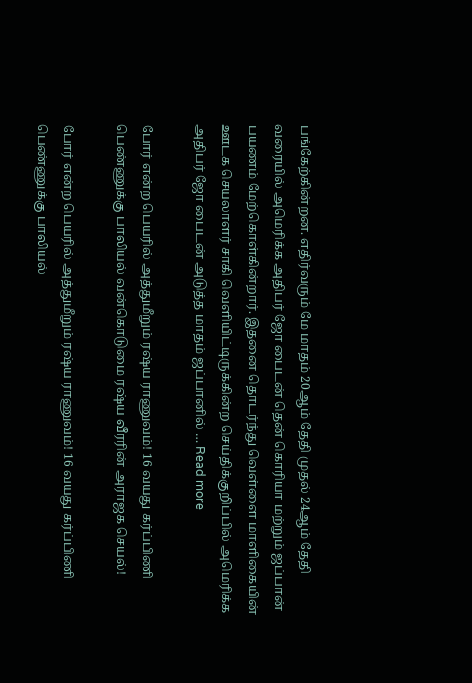பங்கேற்கின்றன. எதிர்வரும் மே மாதம் 20ஆம் தேதி முதல் 24ஆம் தேதி வரையில் அமெரிக்க அதிபர் ஜோ பைடன் தென் கொரியா மற்றும் ஜப்பான் பயணம் மேற்கொள்கின்றார். இதனை தொடர்ந்து வெள்ளை மாளிகையின் ஊடக செயலாளர் சாகி வெளியிட்டிருக்கின்ற செய்திக்குறிப்பில் அமெரிக்க அதிபர் ஜோ பைடன் அடுத்த மாதம் ஜப்பானில் … Read more

போர் என்ற பெயரில் அத்துமீறும் ரஷ்ய ராணுவம்! 16 வயது கர்ப்பிணி பெண்ணுக்கு பாலியல் வன்கொடுமை ரஷ்ய வீரரின் அராஜக செயல்!

போர் என்ற பெயரில் அத்துமீறும் ரஷ்ய ராணுவம்! 16 வயது கர்ப்பிணி பெண்ணுக்கு பாலியல்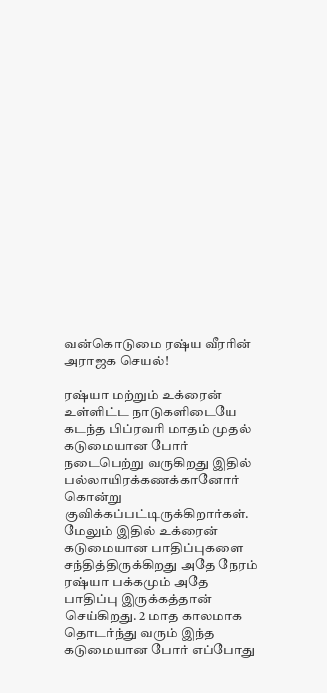வன்கொடுமை ரஷ்ய வீரரின் அராஜக செயல்!

ரஷ்யா மற்றும் உக்ரைன் உள்ளிட்ட நாடுகளிடையே கடந்த பிப்ரவரி மாதம் முதல் கடுமையான போர் நடைபெற்று வருகிறது இதில் பல்லாயிரக்கணக்கானோர் கொன்று குவிக்கப்பட்டிருக்கிறார்கள். மேலும் இதில் உக்ரைன் கடுமையான பாதிப்புகளை சந்தித்திருக்கிறது அதே நேரம் ரஷ்யா பக்கமும் அதே பாதிப்பு இருக்கத்தான் செய்கிறது. 2 மாத காலமாக தொடர்ந்து வரும் இந்த கடுமையான போர் எப்போது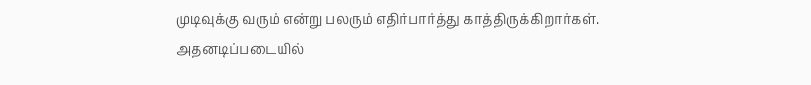முடிவுக்கு வரும் என்று பலரும் எதிர்பார்த்து காத்திருக்கிறார்கள். அதனடிப்படையில்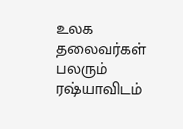உலக தலைவர்கள் பலரும் ரஷ்யாவிடம்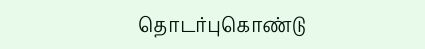தொடர்புகொண்டு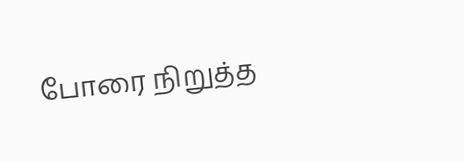போரை நிறுத்த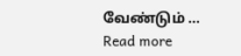வேண்டும் … Read more